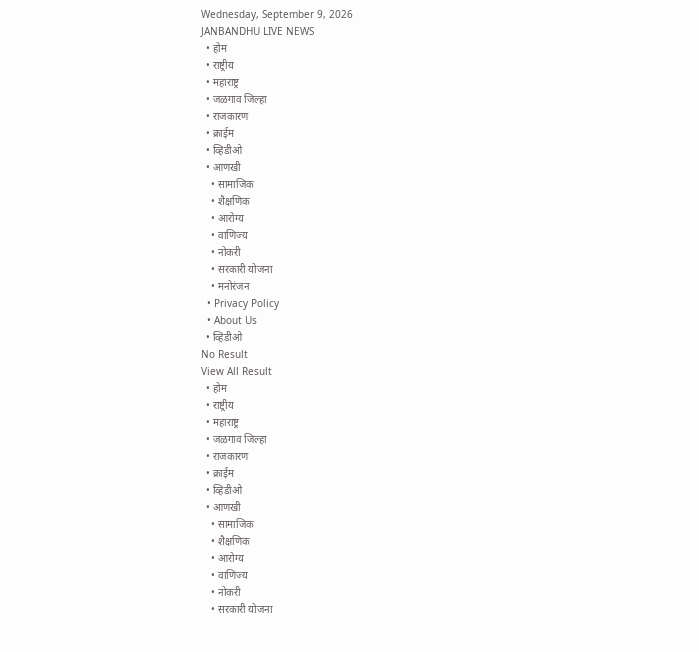Wednesday, September 9, 2026
JANBANDHU LIVE NEWS
  • होम
  • राष्ट्रीय
  • महाराष्ट्र
  • जळगाव जिल्हा
  • राजकारण
  • क्राईम
  • व्हिडीओ
  • आणखी
    • सामाजिक
    • शैक्षणिक
    • आरोग्य
    • वाणिज्य
    • नोकरी
    • सरकारी योजना
    • मनोरंजन
  • Privacy Policy
  • About Us
  • व्हिडीओ
No Result
View All Result
  • होम
  • राष्ट्रीय
  • महाराष्ट्र
  • जळगाव जिल्हा
  • राजकारण
  • क्राईम
  • व्हिडीओ
  • आणखी
    • सामाजिक
    • शैक्षणिक
    • आरोग्य
    • वाणिज्य
    • नोकरी
    • सरकारी योजना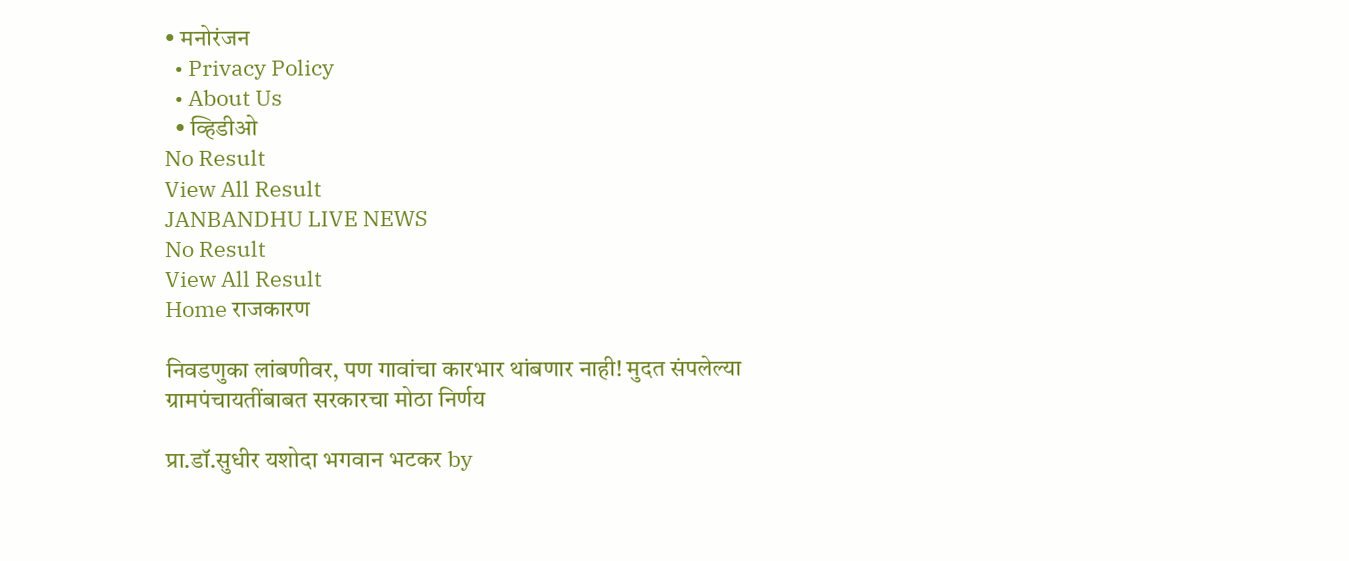• मनोरंजन
  • Privacy Policy
  • About Us
  • व्हिडीओ
No Result
View All Result
JANBANDHU LIVE NEWS
No Result
View All Result
Home राजकारण

निवडणुका लांबणीवर, पण गावांचा कारभार थांबणार नाही! मुदत संपलेल्या ग्रामपंचायतींबाबत सरकारचा मोठा निर्णय

प्रा.डॉ.सुधीर यशोदा भगवान भटकर by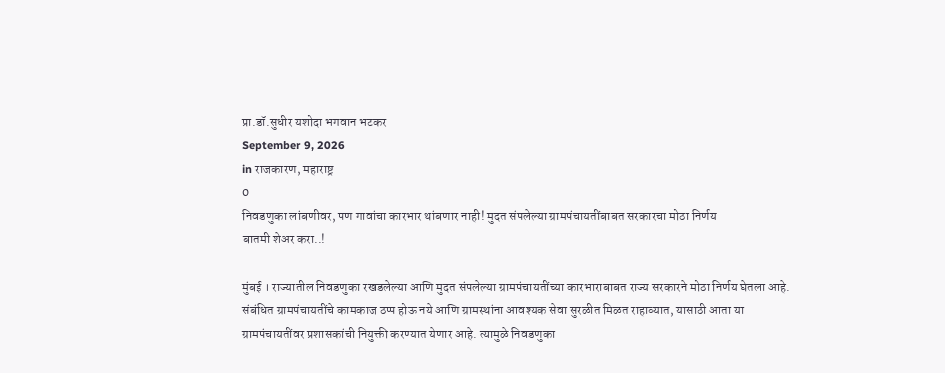प्रा.डॉ.सुधीर यशोदा भगवान भटकर
September 9, 2026
in राजकारण, महाराष्ट्र
0
निवडणुका लांबणीवर, पण गावांचा कारभार थांबणार नाही! मुदत संपलेल्या ग्रामपंचायतींबाबत सरकारचा मोठा निर्णय
बातमी शेअर करा..!

मुंबई । राज्यातील निवडणुका रखडलेल्या आणि मुदत संपलेल्या ग्रामपंचायतींच्या कारभाराबाबत राज्य सरकारने मोठा निर्णय घेतला आहे. संबंधित ग्रामपंचायतींचे कामकाज ठप्प होऊ नये आणि ग्रामस्थांना आवश्यक सेवा सुरळीत मिळत राहाव्यात, यासाठी आता या ग्रामपंचायतींवर प्रशासकांची नियुक्ती करण्यात येणार आहे. त्यामुळे निवडणुका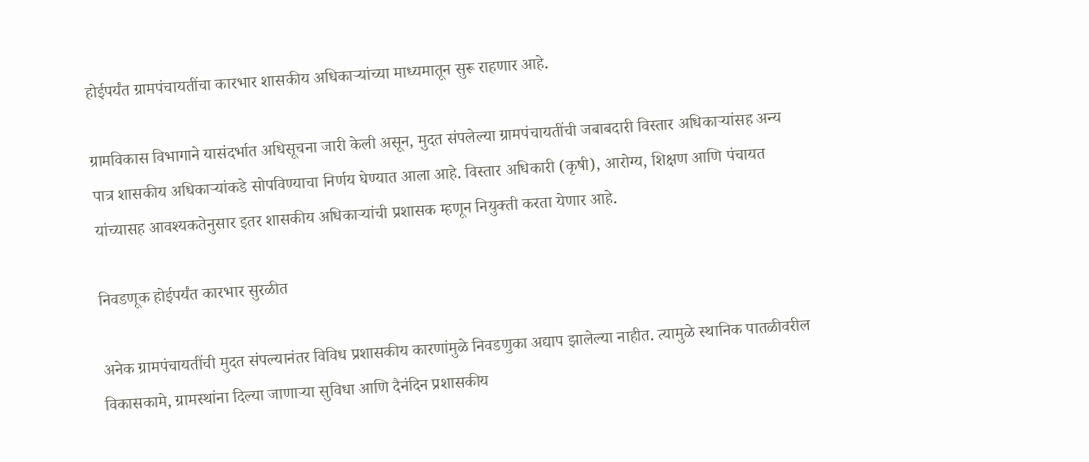होईपर्यंत ग्रामपंचायतींचा कारभार शासकीय अधिकाऱ्यांच्या माध्यमातून सुरू राहणार आहे.

ग्रामविकास विभागाने यासंदर्भात अधिसूचना जारी केली असून, मुदत संपलेल्या ग्रामपंचायतींची जबाबदारी विस्तार अधिकाऱ्यांसह अन्य पात्र शासकीय अधिकाऱ्यांकडे सोपविण्याचा निर्णय घेण्यात आला आहे. विस्तार अधिकारी (कृषी), आरोग्य, शिक्षण आणि पंचायत यांच्यासह आवश्यकतेनुसार इतर शासकीय अधिकाऱ्यांची प्रशासक म्हणून नियुक्ती करता येणार आहे.

निवडणूक होईपर्यंत कारभार सुरळीत

अनेक ग्रामपंचायतींची मुदत संपल्यानंतर विविध प्रशासकीय कारणांमुळे निवडणुका अद्याप झालेल्या नाहीत. त्यामुळे स्थानिक पातळीवरील विकासकामे, ग्रामस्थांना दिल्या जाणाऱ्या सुविधा आणि दैनंदिन प्रशासकीय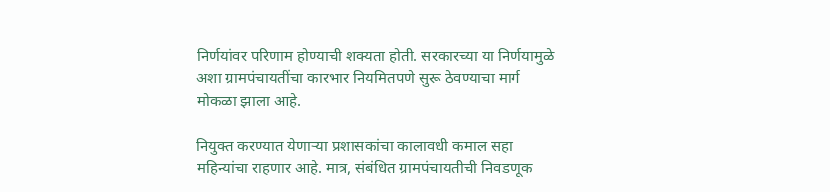निर्णयांवर परिणाम होण्याची शक्यता होती. सरकारच्या या निर्णयामुळे अशा ग्रामपंचायतींचा कारभार नियमितपणे सुरू ठेवण्याचा मार्ग मोकळा झाला आहे.

नियुक्त करण्यात येणाऱ्या प्रशासकांचा कालावधी कमाल सहा महिन्यांचा राहणार आहे. मात्र, संबंधित ग्रामपंचायतीची निवडणूक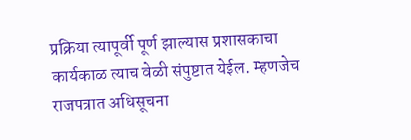प्रक्रिया त्यापूर्वी पूर्ण झाल्यास प्रशासकाचा कार्यकाळ त्याच वेळी संपुष्टात येईल. म्हणजेच राजपत्रात अधिसूचना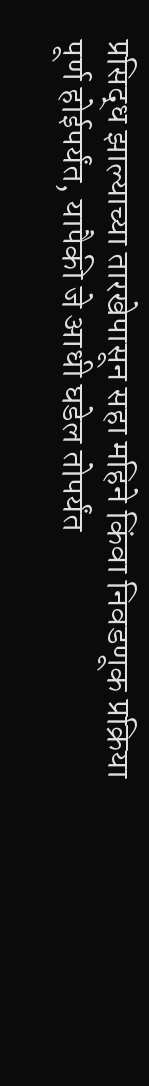प्रसिद्ध झाल्याच्या तारखेपासून सहा महिने किंवा निवडणूक प्रक्रिया पूर्ण होईपर्यंत, यापैकी जे आधी घडेल तोपर्यंत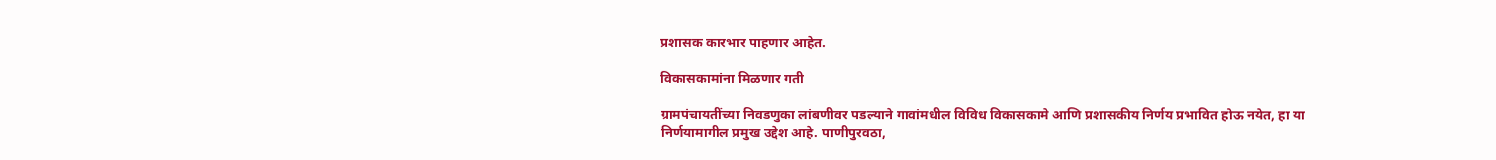प्रशासक कारभार पाहणार आहेत.

विकासकामांना मिळणार गती

ग्रामपंचायतींच्या निवडणुका लांबणीवर पडल्याने गावांमधील विविध विकासकामे आणि प्रशासकीय निर्णय प्रभावित होऊ नयेत, हा या निर्णयामागील प्रमुख उद्देश आहे. पाणीपुरवठा,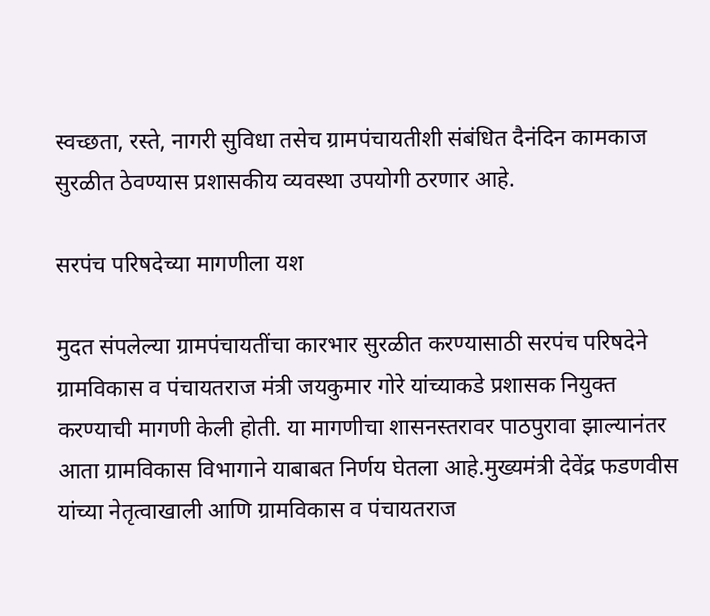स्वच्छता, रस्ते, नागरी सुविधा तसेच ग्रामपंचायतीशी संबंधित दैनंदिन कामकाज सुरळीत ठेवण्यास प्रशासकीय व्यवस्था उपयोगी ठरणार आहे.

सरपंच परिषदेच्या मागणीला यश

मुदत संपलेल्या ग्रामपंचायतींचा कारभार सुरळीत करण्यासाठी सरपंच परिषदेने ग्रामविकास व पंचायतराज मंत्री जयकुमार गोरे यांच्याकडे प्रशासक नियुक्त करण्याची मागणी केली होती. या मागणीचा शासनस्तरावर पाठपुरावा झाल्यानंतर आता ग्रामविकास विभागाने याबाबत निर्णय घेतला आहे.मुख्यमंत्री देवेंद्र फडणवीस यांच्या नेतृत्वाखाली आणि ग्रामविकास व पंचायतराज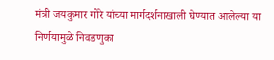मंत्री जयकुमार गोरे यांच्या मार्गदर्शनाखाली घेण्यात आलेल्या या निर्णयामुळे निवडणुका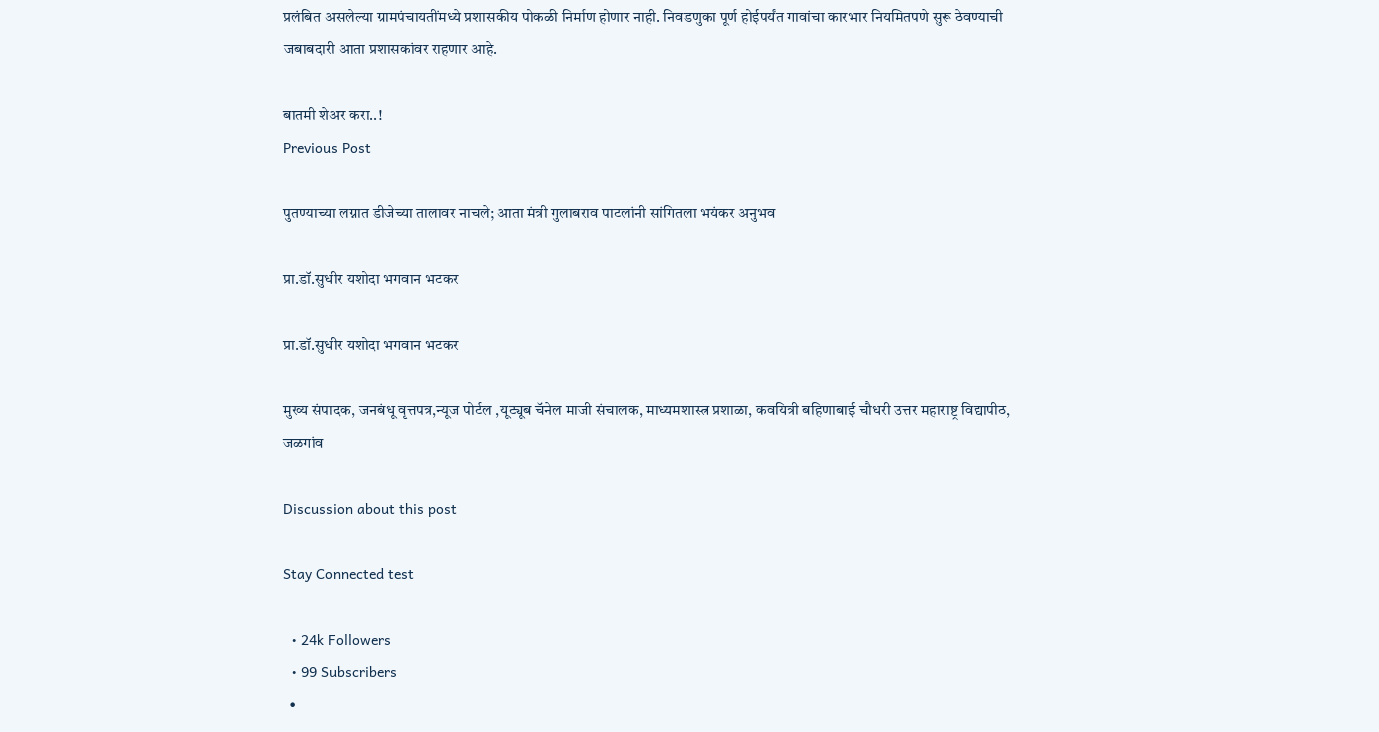प्रलंबित असलेल्या ग्रामपंचायतींमध्ये प्रशासकीय पोकळी निर्माण होणार नाही. निवडणुका पूर्ण होईपर्यंत गावांचा कारभार नियमितपणे सुरू ठेवण्याची जबाबदारी आता प्रशासकांवर राहणार आहे.

बातमी शेअर करा..!
Previous Post

पुतण्याच्या लग्नात डीजेच्या तालावर नाचले; आता मंत्री गुलाबराव पाटलांनी सांगितला भयंकर अनुभव

प्रा.डॉ.सुधीर यशोदा भगवान भटकर

प्रा.डॉ.सुधीर यशोदा भगवान भटकर

मुख्य संपादक, जनबंधू वृत्तपत्र,न्यूज पोर्टल ,यूट्यूब चॅनेल माजी संचालक, माध्यमशास्त्र प्रशाळा, कवयित्री बहिणाबाई चौधरी उत्तर महाराष्ट्र विद्यापीठ, जळगांव

Discussion about this post

Stay Connected test

  • 24k Followers
  • 99 Subscribers
  •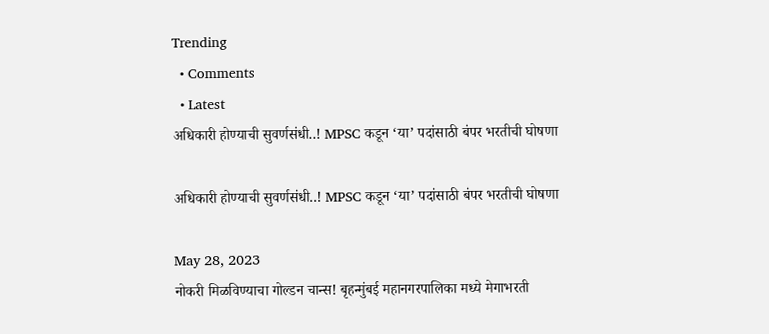Trending
  • Comments
  • Latest
अधिकारी होण्याची सुवर्णसंधी..! MPSC कडून ‘या’ पदांसाठी बंपर भरतीची घोषणा

अधिकारी होण्याची सुवर्णसंधी..! MPSC कडून ‘या’ पदांसाठी बंपर भरतीची घोषणा

May 28, 2023
नोकरी मिळविण्याचा गोल्डन चान्स! बृहन्मुंबई महानगरपालिका मध्ये मेगाभरती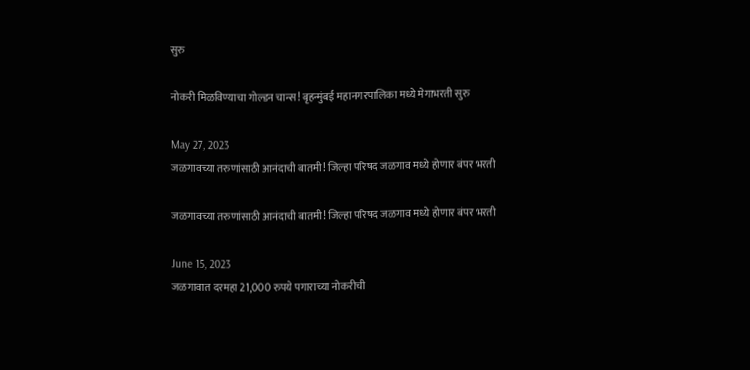सुरु

नोकरी मिळविण्याचा गोल्डन चान्स! बृहन्मुंबई महानगरपालिका मध्ये मेगाभरती सुरु

May 27, 2023
जळगावच्या तरुणांसाठी आनंदाची बातमी! जिल्हा परिषद जळगाव मध्ये होणार बंपर भरती

जळगावच्या तरुणांसाठी आनंदाची बातमी! जिल्हा परिषद जळगाव मध्ये होणार बंपर भरती

June 15, 2023
जळगावात दरमहा 21,000 रुपये पगाराच्या नोकरीची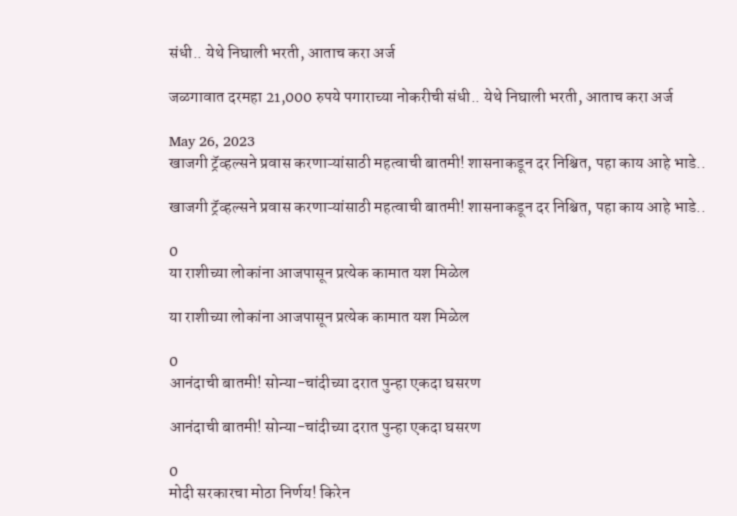संधी.. येथे निघाली भरती, आताच करा अर्ज

जळगावात दरमहा 21,000 रुपये पगाराच्या नोकरीची संधी.. येथे निघाली भरती, आताच करा अर्ज

May 26, 2023
खाजगी ट्रॅव्हल्सने प्रवास करणाऱ्यांसाठी महत्वाची बातमी! शासनाकडून दर निश्चित, पहा काय आहे भाडे..

खाजगी ट्रॅव्हल्सने प्रवास करणाऱ्यांसाठी महत्वाची बातमी! शासनाकडून दर निश्चित, पहा काय आहे भाडे..

0
या राशीच्या लोकांना आजपासून प्रत्येक कामात यश मिळेल

या राशीच्या लोकांना आजपासून प्रत्येक कामात यश मिळेल

0
आनंदाची बातमी! सोन्या-चांदीच्या दरात पुन्हा एकदा घसरण

आनंदाची बातमी! सोन्या-चांदीच्या दरात पुन्हा एकदा घसरण

0
मोदी सरकारचा मोठा निर्णय! किरेन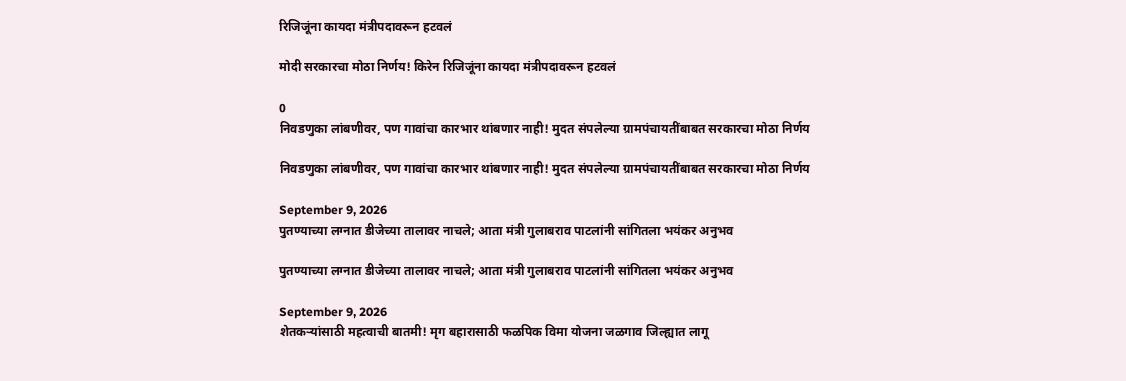रिजिजूंना कायदा मंत्रीपदावरून हटवलं

मोदी सरकारचा मोठा निर्णय! किरेन रिजिजूंना कायदा मंत्रीपदावरून हटवलं

0
निवडणुका लांबणीवर, पण गावांचा कारभार थांबणार नाही! मुदत संपलेल्या ग्रामपंचायतींबाबत सरकारचा मोठा निर्णय

निवडणुका लांबणीवर, पण गावांचा कारभार थांबणार नाही! मुदत संपलेल्या ग्रामपंचायतींबाबत सरकारचा मोठा निर्णय

September 9, 2026
पुतण्याच्या लग्नात डीजेच्या तालावर नाचले; आता मंत्री गुलाबराव पाटलांनी सांगितला भयंकर अनुभव

पुतण्याच्या लग्नात डीजेच्या तालावर नाचले; आता मंत्री गुलाबराव पाटलांनी सांगितला भयंकर अनुभव

September 9, 2026
शेतकऱ्यांसाठी महत्वाची बातमी! मृग बहारासाठी फळपिक विमा योजना जळगाव जिल्ह्यात लागू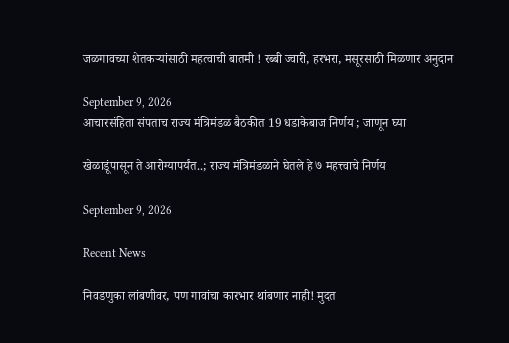जळगावच्या शेतकऱ्यांसाठी महत्वाची बातमी ! रब्बी ज्वारी, हरभरा, मसूरसाठी मिळणार अनुदान

September 9, 2026
आचारसंहिता संपताच राज्य मंत्रिमंडळ बैठकीत 19 धडाकेबाज निर्णय ; जाणून घ्या

खेळाडूंपासून ते आरोग्यापर्यंत..; राज्य मंत्रिमंडळाने घेतले हे ७ महत्त्वाचे निर्णय

September 9, 2026

Recent News

निवडणुका लांबणीवर, पण गावांचा कारभार थांबणार नाही! मुदत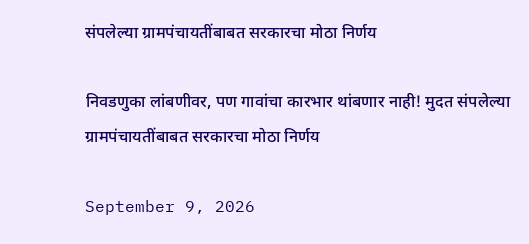संपलेल्या ग्रामपंचायतींबाबत सरकारचा मोठा निर्णय

निवडणुका लांबणीवर, पण गावांचा कारभार थांबणार नाही! मुदत संपलेल्या ग्रामपंचायतींबाबत सरकारचा मोठा निर्णय

September 9, 2026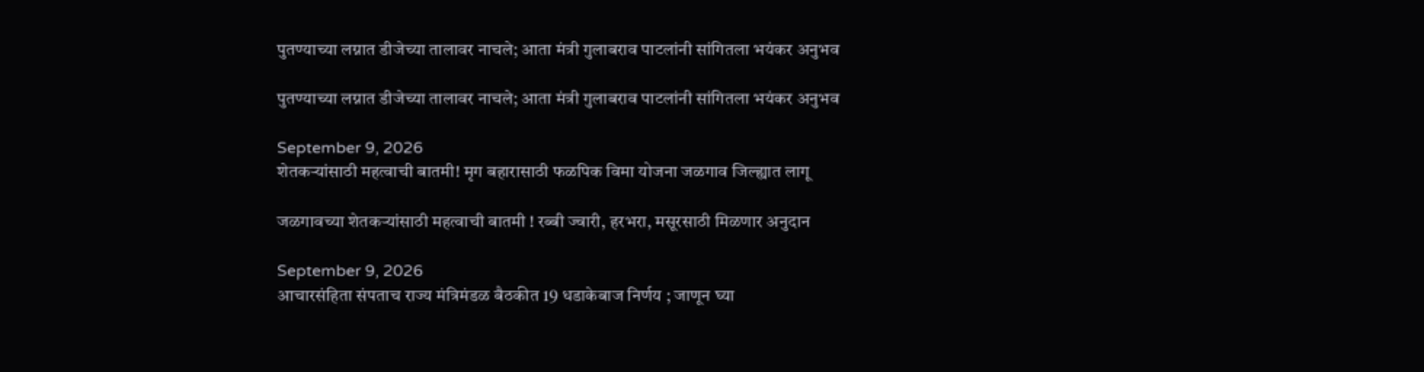पुतण्याच्या लग्नात डीजेच्या तालावर नाचले; आता मंत्री गुलाबराव पाटलांनी सांगितला भयंकर अनुभव

पुतण्याच्या लग्नात डीजेच्या तालावर नाचले; आता मंत्री गुलाबराव पाटलांनी सांगितला भयंकर अनुभव

September 9, 2026
शेतकऱ्यांसाठी महत्वाची बातमी! मृग बहारासाठी फळपिक विमा योजना जळगाव जिल्ह्यात लागू

जळगावच्या शेतकऱ्यांसाठी महत्वाची बातमी ! रब्बी ज्वारी, हरभरा, मसूरसाठी मिळणार अनुदान

September 9, 2026
आचारसंहिता संपताच राज्य मंत्रिमंडळ बैठकीत 19 धडाकेबाज निर्णय ; जाणून घ्या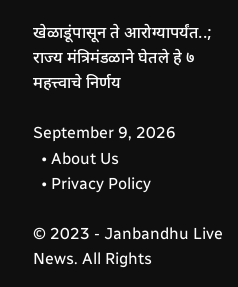खेळाडूंपासून ते आरोग्यापर्यंत..; राज्य मंत्रिमंडळाने घेतले हे ७ महत्त्वाचे निर्णय

September 9, 2026
  • About Us
  • Privacy Policy

© 2023 - Janbandhu Live News. All Rights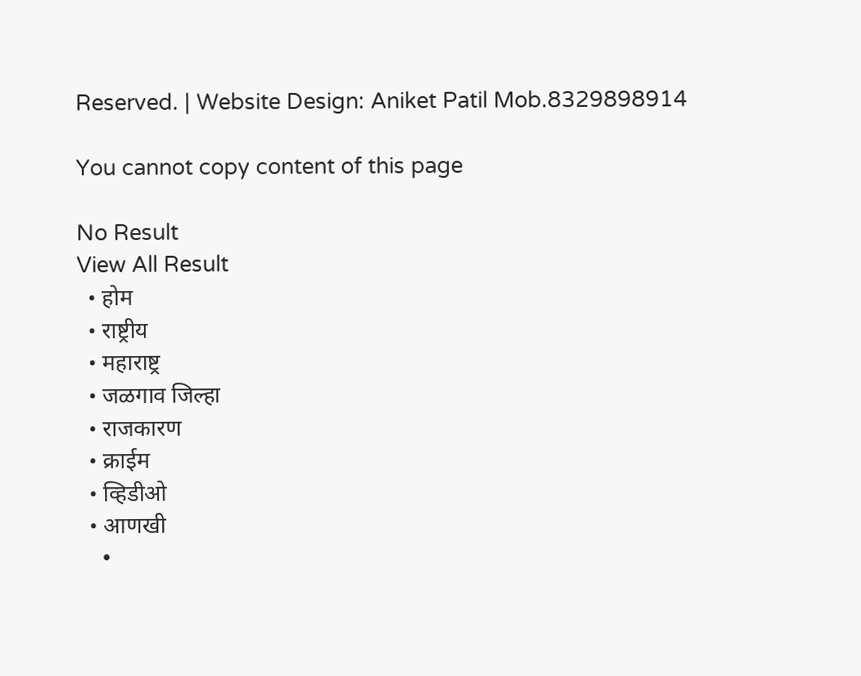Reserved. | Website Design: Aniket Patil Mob.8329898914

You cannot copy content of this page

No Result
View All Result
  • होम
  • राष्ट्रीय
  • महाराष्ट्र
  • जळगाव जिल्हा
  • राजकारण
  • क्राईम
  • व्हिडीओ
  • आणखी
    •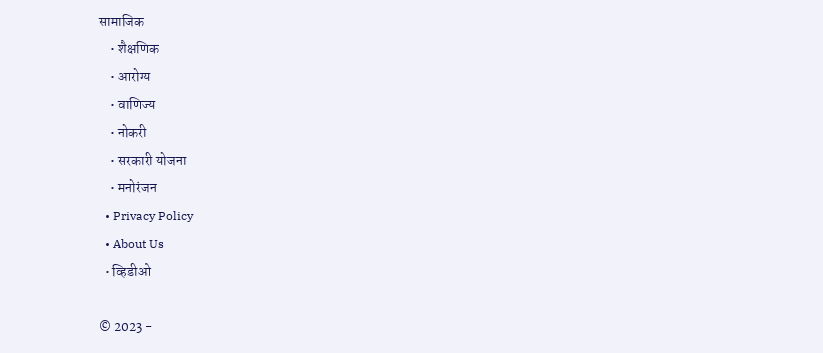सामाजिक
    • शैक्षणिक
    • आरोग्य
    • वाणिज्य
    • नोकरी
    • सरकारी योजना
    • मनोरंजन
  • Privacy Policy
  • About Us
  • व्हिडीओ

© 2023 -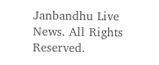Janbandhu Live News. All Rights Reserved.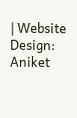| Website Design: Aniket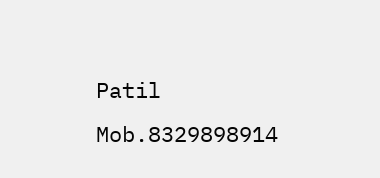Patil Mob.8329898914